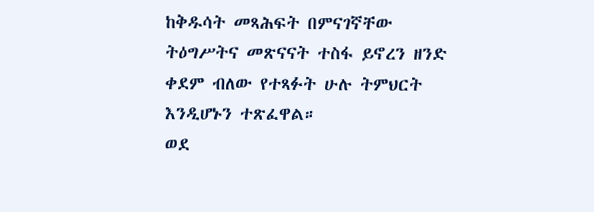ከቅዱሳት መጻሕፍት በምናገኛቸው ትዕግሥትና መጽናናት ተስፋ ይኖረን ዘንድ ቀደም ብለው የተጻፉት ሁሉ ትምህርት እንዲሆኑን ተጽፈዋል።
ወደ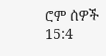ሮም ሰዎች 15:4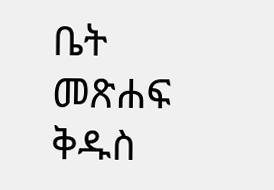ቤት
መጽሐፍ ቅዱስ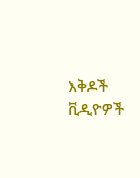እቅዶች
ቪዲዮዎች